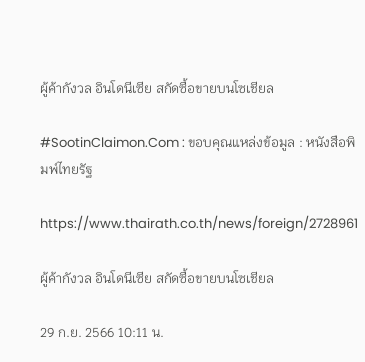ผู้ค้ากังวล อินโดนีเซีย สกัดซื้อขายบนโซเชียล

#SootinClaimon.Com : ขอบคุณแหล่งข้อมูล : หนังสือพิมพ์ไทยรัฐ

https://www.thairath.co.th/news/foreign/2728961

ผู้ค้ากังวล อินโดนีเซีย สกัดซื้อขายบนโซเชียล

29 ก.ย. 2566 10:11 น.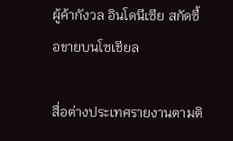ผู้ค้ากังวล อินโดนีเซีย สกัดซื้อขายบนโซเชียล

สื่อต่างประเทศรายงานตามติ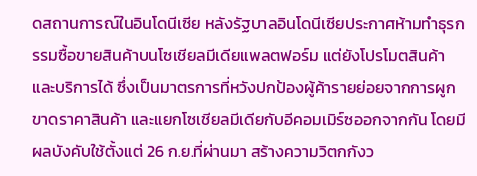ดสถานการณ์ในอินโดนีเซีย หลังรัฐบาลอินโดนีเซียประกาศห้ามทำธุรกรรมซื้อขายสินค้าบนโซเชียลมีเดียแพลตฟอร์ม แต่ยังโปรโมตสินค้าและบริการได้ ซึ่งเป็นมาตรการที่หวังปกป้องผู้ค้ารายย่อยจากการผูกขาดราคาสินค้า และแยกโซเชียลมีเดียกับอีคอมเมิร์ซออกจากกัน โดยมีผลบังคับใช้ตั้งแต่ 26 ก.ย.ที่ผ่านมา สร้างความวิตกกังว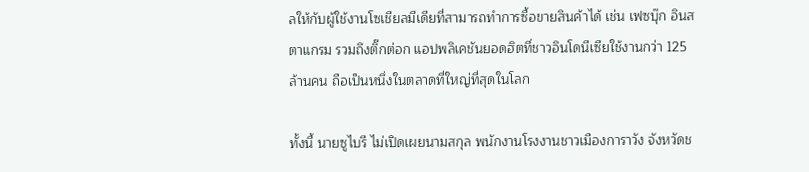ลให้กับผู้ใช้งานโซเชียลมีเดียที่สามารถทำการซื้อขายสินค้าได้ เช่น เฟซบุ๊ก อินสตาแกรม รวมถึงติ๊กต่อก แอปพลิเคชันยอดฮิตที่ชาวอินโดนีเซียใช้งานกว่า 125 ล้านคน ถือเป็นหนึ่งในตลาดที่ใหญ่ที่สุดในโลก

ทั้งนี้ นายซูไบรี ไม่เปิดเผยนามสกุล พนักงานโรงงานชาวเมืองการาวัง จังหวัดช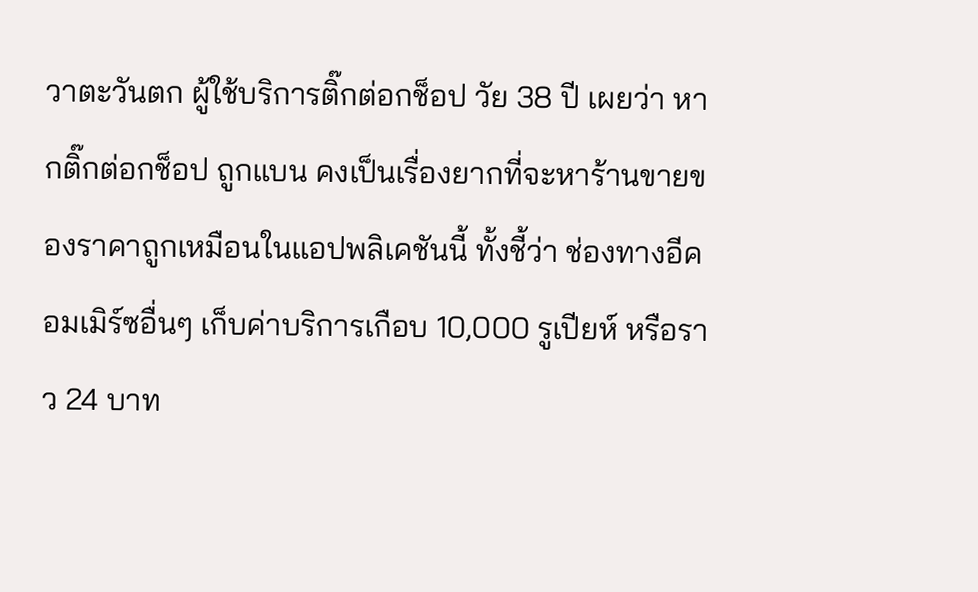วาตะวันตก ผู้ใช้บริการติ๊กต่อกช็อป วัย 38 ปี เผยว่า หากติ๊กต่อกช็อป ถูกแบน คงเป็นเรื่องยากที่จะหาร้านขายของราคาถูกเหมือนในแอปพลิเคชันนี้ ทั้งชี้ว่า ช่องทางอีคอมเมิร์ซอื่นๆ เก็บค่าบริการเกือบ 10,000 รูเปียห์ หรือราว 24 บาท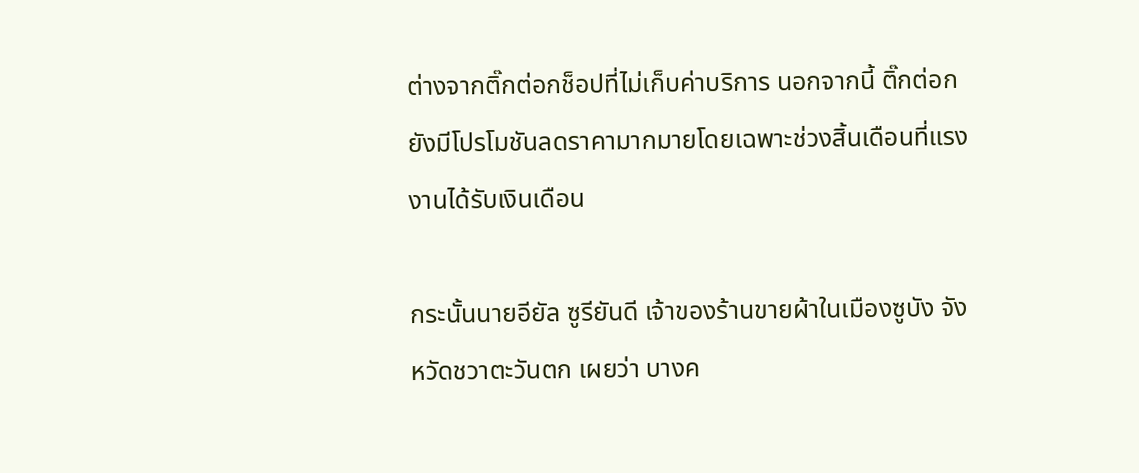ต่างจากติ๊กต่อกช็อปที่ไม่เก็บค่าบริการ นอกจากนี้ ติ๊กต่อกยังมีโปรโมชันลดราคามากมายโดยเฉพาะช่วงสิ้นเดือนที่แรงงานได้รับเงินเดือน

กระนั้นนายอียัล ซูรียันดี เจ้าของร้านขายผ้าในเมืองซูบัง จังหวัดชวาตะวันตก เผยว่า บางค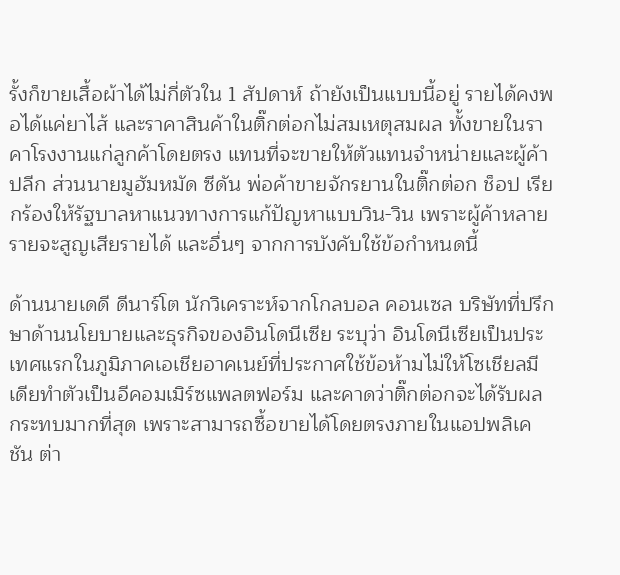รั้งก็ขายเสื้อผ้าได้ไม่กี่ตัวใน 1 สัปดาห์ ถ้ายังเป็นแบบนี้อยู่ รายได้คงพอได้แค่ยาไส้ และราคาสินค้าในติ๊กต่อกไม่สมเหตุสมผล ทั้งขายในราคาโรงงานแก่ลูกค้าโดยตรง แทนที่จะขายให้ตัวแทนจำหน่ายและผู้ค้าปลีก ส่วนนายมูฮัมหมัด ซีดัน พ่อค้าขายจักรยานในติ๊กต่อก ช็อป เรียกร้องให้รัฐบาลหาแนวทางการแก้ปัญหาแบบวิน-วิน เพราะผู้ค้าหลายรายจะสูญเสียรายได้ และอื่นๆ จากการบังคับใช้ข้อกำหนดนี้

ด้านนายเดดี ดีนาร์โต นักวิเคราะห์จากโกลบอล คอนเซล บริษัทที่ปรึกษาด้านนโยบายและธุรกิจของอินโดนีเซีย ระบุว่า อินโดนีเซียเป็นประเทศแรกในภูมิภาคเอเชียอาคเนย์ที่ประกาศใช้ข้อห้ามไม่ให้โซเชียลมีเดียทำตัวเป็นอีคอมเมิร์ซแพลตฟอร์ม และคาดว่าติ๊กต่อกจะได้รับผลกระทบมากที่สุด เพราะสามารถซื้อขายได้โดยตรงภายในแอปพลิเคชัน ต่า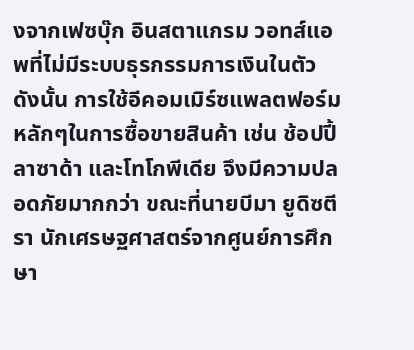งจากเฟซบุ๊ก อินสตาแกรม วอทส์แอพที่ไม่มีระบบธุรกรรมการเงินในตัว ดังนั้น การใช้อีคอมเมิร์ซแพลตฟอร์มหลักๆในการซื้อขายสินค้า เช่น ช้อปปี้ ลาซาด้า และโทโกพีเดีย จึงมีความปลอดภัยมากกว่า ขณะที่นายบีมา ยูดิซตีรา นักเศรษฐศาสตร์จากศูนย์การศึกษา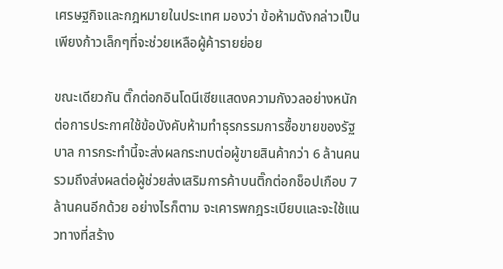เศรษฐกิจและกฎหมายในประเทศ มองว่า ข้อห้ามดังกล่าวเป็นเพียงก้าวเล็กๆที่จะช่วยเหลือผู้ค้ารายย่อย

ขณะเดียวกัน ติ๊กต่อกอินโดนีเซียแสดงความกังวลอย่างหนักต่อการประกาศใช้ข้อบังคับห้ามทำธุรกรรมการซื้อขายของรัฐบาล การกระทำนี้จะส่งผลกระทบต่อผู้ขายสินค้ากว่า 6 ล้านคน รวมถึงส่งผลต่อผู้ช่วยส่งเสริมการค้าบนติ๊กต่อกช็อปเกือบ 7 ล้านคนอีกด้วย อย่างไรก็ตาม จะเคารพกฎระเบียบและจะใช้แนวทางที่สร้าง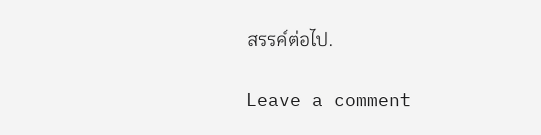สรรค์ต่อไป.

Leave a comment